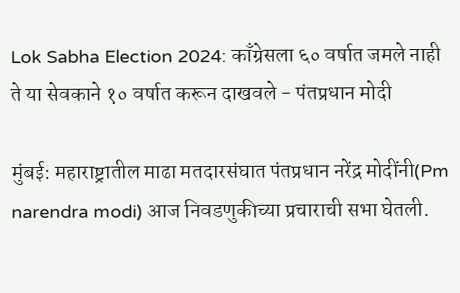Lok Sabha Election 2024: काँग्रेसला ६० वर्षात जमले नाही ते या सेवकाने १० वर्षात करून दाखवले - पंतप्रधान मोदी

मुंबई: महाराष्ट्रातील माढा मतदारसंघात पंतप्रधान नरेंद्र मोदींनी(Pm narendra modi) आज निवडणुकीच्या प्रचाराची सभा घेतली.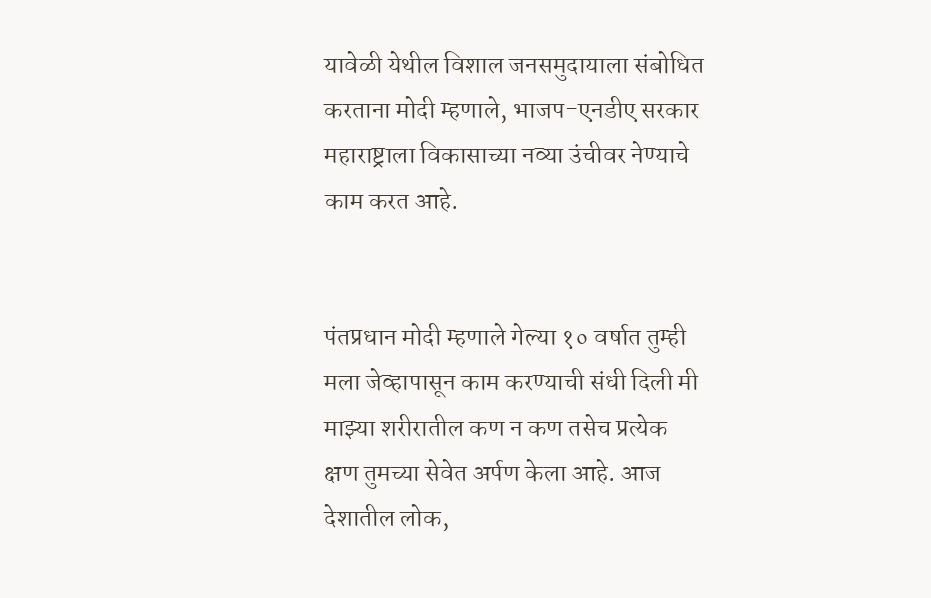यावेळी येथील विशाल जनसमुदायाला संबोधित करताना मोदी म्हणाले, भाजप-एनडीए सरकार महाराष्ट्राला विकासाच्या नव्या उंचीवर नेण्याचे काम करत आहे.


पंतप्रधान मोदी म्हणाले गेल्या १० वर्षात तुम्ही मला जेव्हापासून काम करण्याची संधी दिली मी माझ्या शरीरातील कण न कण तसेच प्रत्येक क्षण तुमच्या सेवेत अर्पण केला आहे. आज देशातील लोक,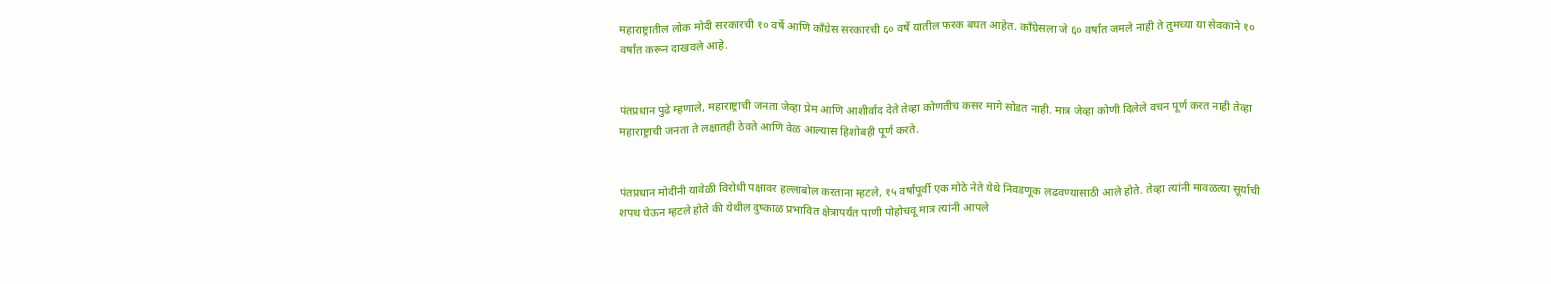महाराष्ट्रातील लोक मोदी सरकारची १० वर्षे आणि काँग्रेस सरकारची ६० वर्षे यातील फरक बघत आहेत. काँग्रेसला जे ६० वर्षांत जमले नाही ते तुमच्या या सेवकाने १० वर्षांत करून दाखवले आहे.


पंतप्रधान पुढे म्हणाले, महाराष्ट्राची जनता जेव्हा प्रेम आणि आशीर्वाद देते तेव्हा कोणतीच कसर मागे सोडत नाही. मात्र जेव्हा कोणी दिलेले वचन पूर्ण करत नाही तेव्हा महाराष्ट्राची जनता ते लक्षातही ठेवते आणि वेळ आल्यास हिशोबही पूर्ण करते.


पंतप्रधान मोदींनी यावेळी विरोधी पक्षावर हल्लाबोल करताना म्हटले, १५ वर्षांपूर्वी एक मोठे नेते येथे निवडणूक लढवण्यासाठी आले होते. तेव्हा त्यांनी मावळत्या सूर्याची शपथ घेऊन म्हटले होते की येथील दुष्काळ प्रभावित क्षेत्रापर्यंत पाणी पोहोचवू मात्र त्यांनी आपले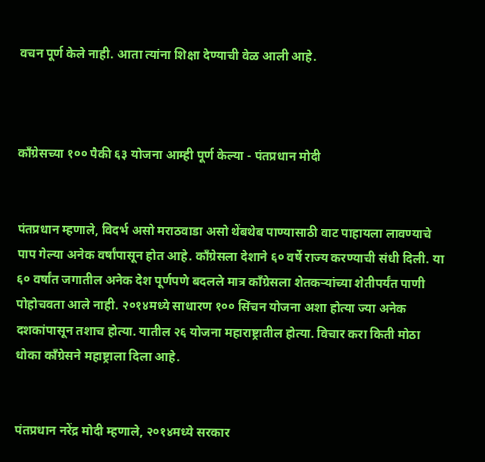वचन पूर्ण केले नाही. आता त्यांना शिक्षा देण्याची वेळ आली आहे.



काँग्रेसच्या १०० पैकी ६३ योजना आम्ही पूर्ण केल्या - पंतप्रधान मोदी


पंतप्रधान म्हणाले, विदर्भ असो मराठवाडा असो थेंबथेब पाण्यासाठी वाट पाहायला लावण्याचे पाप गेल्या अनेक वर्षांपासून होत आहे. काँग्रेसला देशाने ६० वर्षे राज्य करण्याची संधी दिली. या ६० वर्षांत जगातील अनेक देश पूर्णपणे बदलले मात्र काँग्रेसला शेतकऱ्यांच्या शेतीपर्यंत पाणी पोहोचवता आले नाही. २०१४मध्ये साधारण १०० सिंचन योजना अशा होत्या ज्या अनेक दशकांपासून तशाच होत्या. यातील २६ योजना महाराष्ट्रातील होत्या. विचार करा किती मोठा धोका काँग्रेसने महाष्ट्राला दिला आहे.


पंतप्रधान नरेंद्र मोदी म्हणाले, २०१४मध्ये सरकार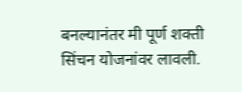बनल्यानंतर मी पूर्ण शक्ती सिंचन योजनांवर लावली.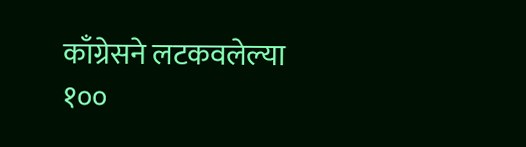काँग्रेसने लटकवलेल्या १००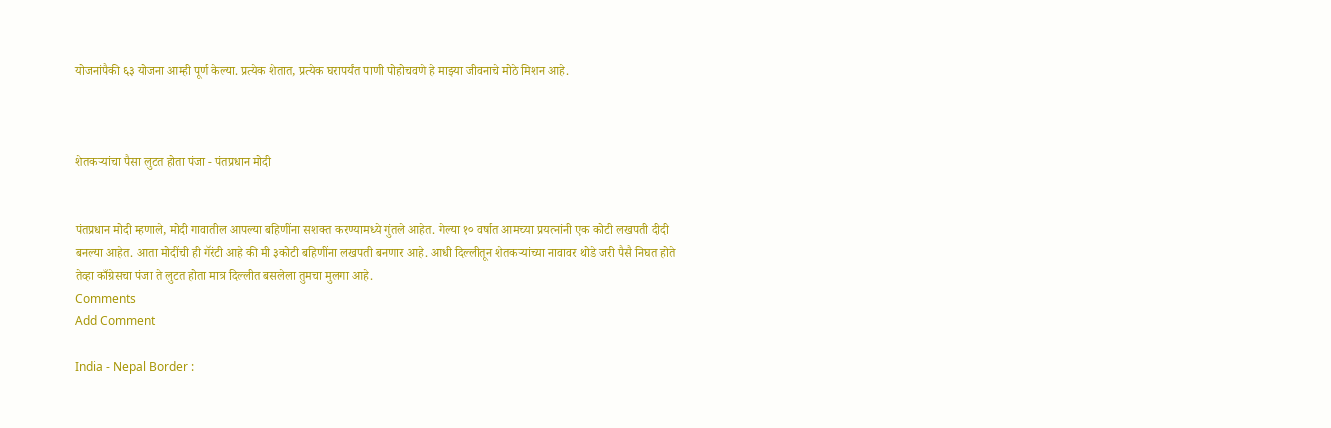योजनांपैकी ६३ योजना आम्ही पूर्ण केल्या. प्रत्येक शेतात, प्रत्येक घरापर्यंत पाणी पोहोचवणे हे माझ्या जीवनाचे मोठे मिशन आहे.



शेतकऱ्यांचा पैसा लुटत होता पंजा - पंतप्रधान मोदी


पंतप्रधान मोदी म्हणाले, मोदी गावातील आपल्या बहिणींना सशक्त करण्यामध्ये गुंतले आहेत. गेल्या १० वर्षात आमच्या प्रयत्नांनी एक कोटी लखपती दीदी बनल्या आहेत. आता मोदींची ही गॅरंटी आहे की मी ३कोटी बहिणींना लखपती बनणार आहे. आधी दिल्लीतून शेतकऱ्यांच्या नावावर थोडे जरी पैसै निघत होते तेव्हा काँग्रेसचा पंजा ते लुटत होता मात्र दिल्लीत बसलेला तुमचा मुलगा आहे.
Comments
Add Comment

India - Nepal Border :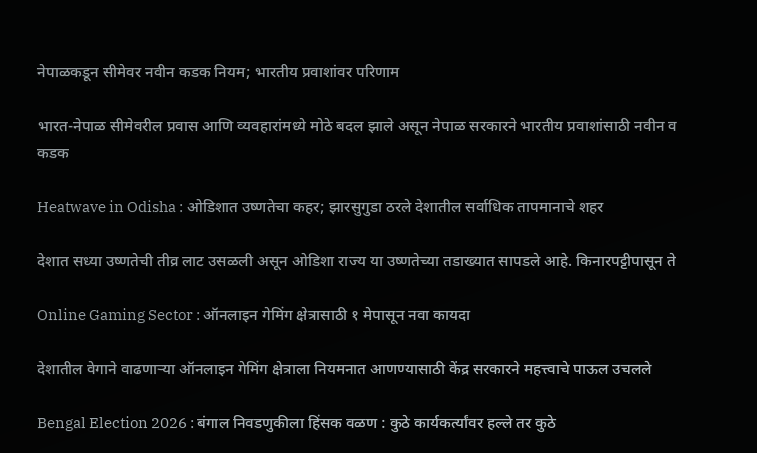नेपाळकडून सीमेवर नवीन कडक नियम; भारतीय प्रवाशांवर परिणाम

भारत-नेपाळ सीमेवरील प्रवास आणि व्यवहारांमध्ये मोठे बदल झाले असून नेपाळ सरकारने भारतीय प्रवाशांसाठी नवीन व कडक

Heatwave in Odisha : ओडिशात उष्णतेचा कहर; झारसुगुडा ठरले देशातील सर्वाधिक तापमानाचे शहर

देशात सध्या उष्णतेची तीव्र लाट उसळली असून ओडिशा राज्य या उष्णतेच्या तडाख्यात सापडले आहे. किनारपट्टीपासून ते

Online Gaming Sector : ऑनलाइन गेमिंग क्षेत्रासाठी १ मेपासून नवा कायदा

देशातील वेगाने वाढणाऱ्या ऑनलाइन गेमिंग क्षेत्राला नियमनात आणण्यासाठी केंद्र सरकारने महत्त्वाचे पाऊल उचलले

Bengal Election 2026 : बंगाल निवडणुकीला हिंसक वळण : कुठे कार्यकर्त्यांवर हल्ले तर कुठे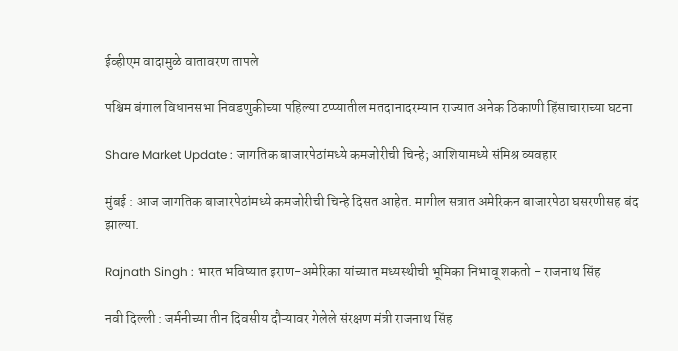ईव्हीएम वादामुळे वातावरण तापले

पश्चिम बंगाल विधानसभा निवडणुकीच्या पहिल्या टप्प्यातील मतदानादरम्यान राज्यात अनेक ठिकाणी हिंसाचाराच्या घटना

Share Market Update : जागतिक बाजारपेठांमध्ये कमजोरीची चिन्हे; आशियामध्ये संमिश्र व्यवहार

मुंबई : आज जागतिक बाजारपेठांमध्ये कमजोरीची चिन्हे दिसत आहेत. मागील सत्रात अमेरिकन बाजारपेठा घसरणीसह बंद झाल्या.

Rajnath Singh : भारत भविष्यात इराण-अमेरिका यांच्यात मध्यस्थीची भूमिका निभावू शकतो - राजनाथ सिंह

नवी दिल्ली : जर्मनीच्या तीन दिवसीय दौऱ्यावर गेलेले संरक्षण मंत्री राजनाथ सिंह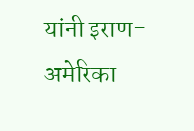यांनी इराण-अमेरिका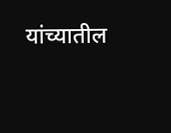यांच्यातील